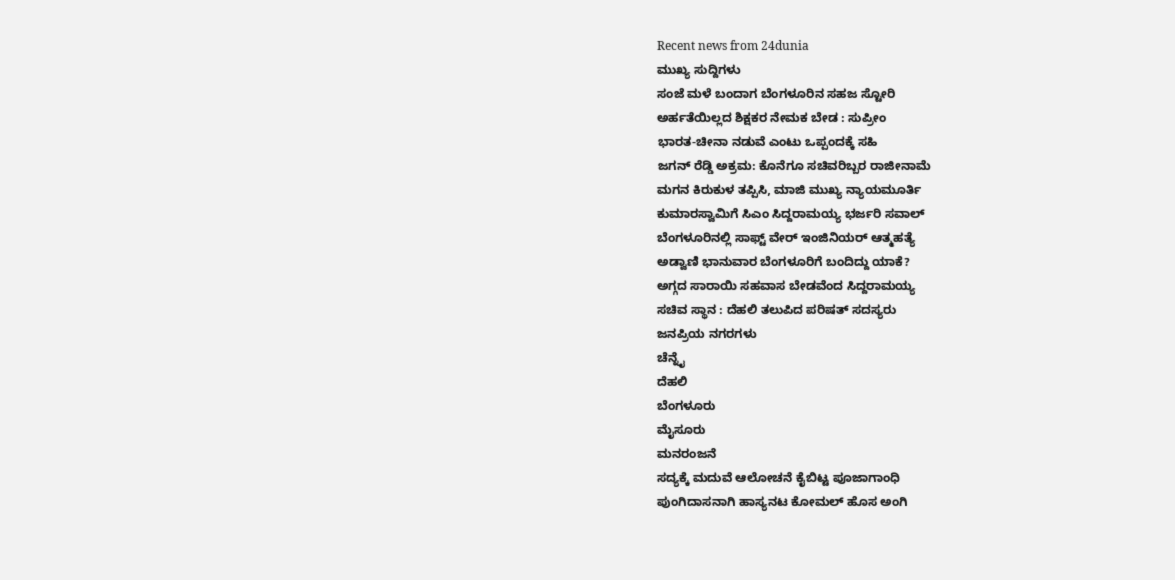Recent news from 24dunia
ಮುಖ್ಯ ಸುದ್ದಿಗಳು
ಸಂಜೆ ಮಳೆ ಬಂದಾಗ ಬೆಂಗಳೂರಿನ ಸಹಜ ಸ್ಟೋರಿ
ಅರ್ಹತೆಯಿಲ್ಲದ ಶಿಕ್ಷಕರ ನೇಮಕ ಬೇಡ : ಸುಪ್ರೀಂ
ಭಾರತ-ಚೀನಾ ನಡುವೆ ಎಂಟು ಒಪ್ಪಂದಕ್ಕೆ ಸಹಿ
ಜಗನ್ ರೆಡ್ಡಿ ಅಕ್ರಮ: ಕೊನೆಗೂ ಸಚಿವರಿಬ್ಬರ ರಾಜೀನಾಮೆ
ಮಗನ ಕಿರುಕುಳ ತಪ್ಪಿಸಿ, ಮಾಜಿ ಮುಖ್ಯ ನ್ಯಾಯಮೂರ್ತಿ
ಕುಮಾರಸ್ವಾಮಿಗೆ ಸಿಎಂ ಸಿದ್ದರಾಮಯ್ಯ ಭರ್ಜರಿ ಸವಾಲ್
ಬೆಂಗಳೂರಿನಲ್ಲಿ ಸಾಫ್ಟ್ ವೇರ್ ಇಂಜಿನಿಯರ್ ಆತ್ಮಹತ್ಯೆ
ಅಡ್ವಾಣಿ ಭಾನುವಾರ ಬೆಂಗಳೂರಿಗೆ ಬಂದಿದ್ದು ಯಾಕೆ?
ಅಗ್ಗದ ಸಾರಾಯಿ ಸಹವಾಸ ಬೇಡವೆಂದ ಸಿದ್ದರಾಮಯ್ಯ
ಸಚಿವ ಸ್ಥಾನ : ದೆಹಲಿ ತಲುಪಿದ ಪರಿಷತ್ ಸದಸ್ಯರು
ಜನಪ್ರಿಯ ನಗರಗಳು
ಚೆನ್ನೈ
ದೆಹಲಿ
ಬೆಂಗಳೂರು
ಮೈಸೂರು
ಮನರಂಜನೆ
ಸದ್ಯಕ್ಕೆ ಮದುವೆ ಆಲೋಚನೆ ಕೈಬಿಟ್ಟ ಪೂಜಾಗಾಂಧಿ
ಪುಂಗಿದಾಸನಾಗಿ ಹಾಸ್ಯನಟ ಕೋಮಲ್ ಹೊಸ ಅಂಗಿ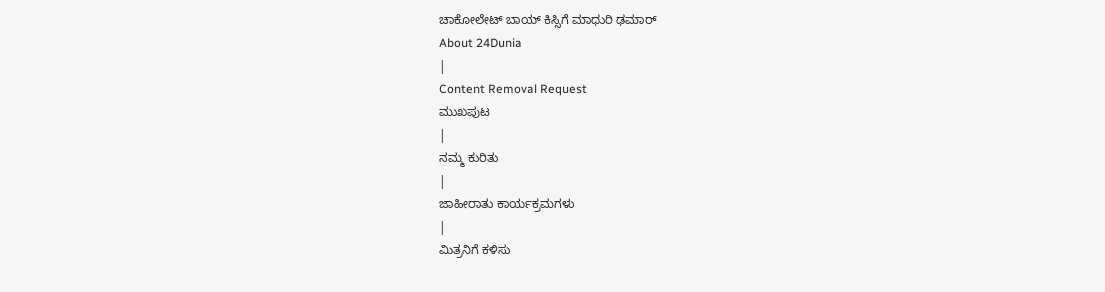ಚಾಕೋಲೇಟ್ ಬಾಯ್ ಕಿಸ್ಸಿಗೆ ಮಾಧುರಿ ಢಮಾರ್
About 24Dunia
|
Content Removal Request
ಮುಖಪುಟ
|
ನಮ್ಮ ಕುರಿತು
|
ಜಾಹೀರಾತು ಕಾರ್ಯಕ್ರಮಗಳು
|
ಮಿತ್ರನಿಗೆ ಕಳಿಸು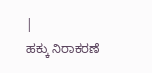|
ಹಕ್ಕು ನಿರಾಕರಣೆ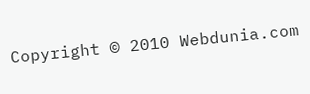Copyright © 2010 Webdunia.com